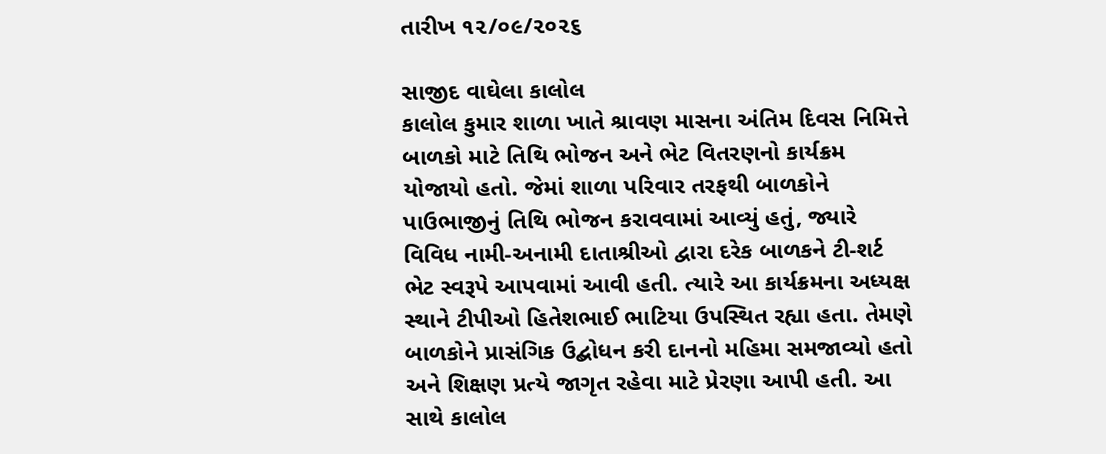તારીખ ૧૨/૦૯/૨૦૨૬

સાજીદ વાઘેલા કાલોલ
કાલોલ કુમાર શાળા ખાતે શ્રાવણ માસના અંતિમ દિવસ નિમિત્તે બાળકો માટે તિથિ ભોજન અને ભેટ વિતરણનો કાર્યક્રમ યોજાયો હતો. જેમાં શાળા પરિવાર તરફથી બાળકોને પાઉભાજીનું તિથિ ભોજન કરાવવામાં આવ્યું હતું, જ્યારે વિવિધ નામી-અનામી દાતાશ્રીઓ દ્વારા દરેક બાળકને ટી-શર્ટ ભેટ સ્વરૂપે આપવામાં આવી હતી. ત્યારે આ કાર્યક્રમના અધ્યક્ષ સ્થાને ટીપીઓ હિતેશભાઈ ભાટિયા ઉપસ્થિત રહ્યા હતા. તેમણે બાળકોને પ્રાસંગિક ઉદ્બોધન કરી દાનનો મહિમા સમજાવ્યો હતો અને શિક્ષણ પ્રત્યે જાગૃત રહેવા માટે પ્રેરણા આપી હતી. આ સાથે કાલોલ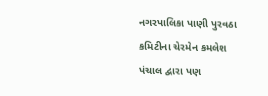નગરપાલિકા પાણી પુરવઠા કમિટીના ચેરમેન કમલેશ પંચાલ દ્વારા પણ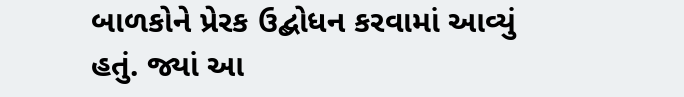બાળકોને પ્રેરક ઉદ્બોધન કરવામાં આવ્યું હતું. જ્યાં આ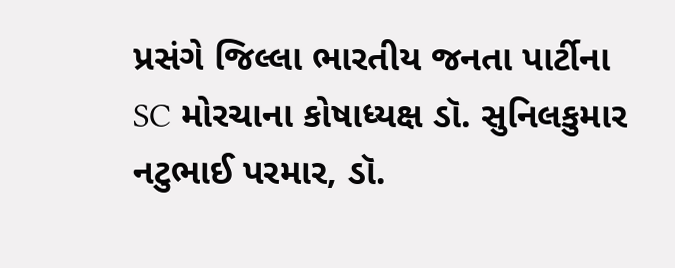પ્રસંગે જિલ્લા ભારતીય જનતા પાર્ટીના SC મોરચાના કોષાધ્યક્ષ ડૉ. સુનિલકુમાર નટુભાઈ પરમાર, ડૉ.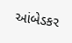આંબેડકર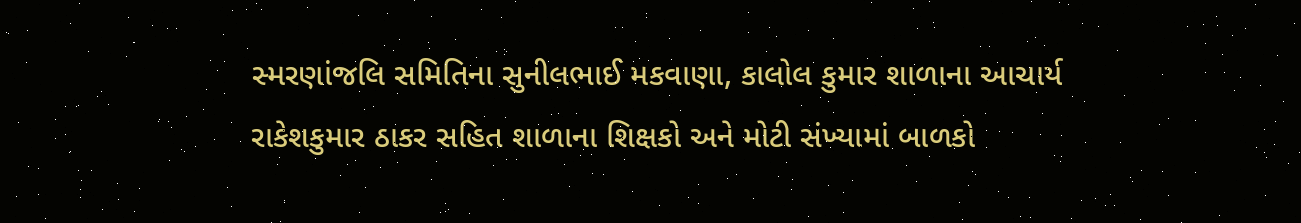સ્મરણાંજલિ સમિતિના સુનીલભાઈ મકવાણા, કાલોલ કુમાર શાળાના આચાર્ય રાકેશકુમાર ઠાકર સહિત શાળાના શિક્ષકો અને મોટી સંખ્યામાં બાળકો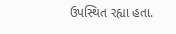ઉપસ્થિત રહ્યા હતા.